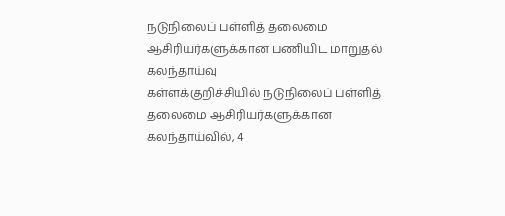நடுநிலைப் பள்ளித் தலைமை ஆசிரியர்களுக்கான பணியிட மாறுதல் கலந்தாய்வு
கள்ளக்குறிச்சியில் நடுநிலைப் பள்ளித் தலைமை ஆசிரியர்களுக்கான கலந்தாய்வில், 4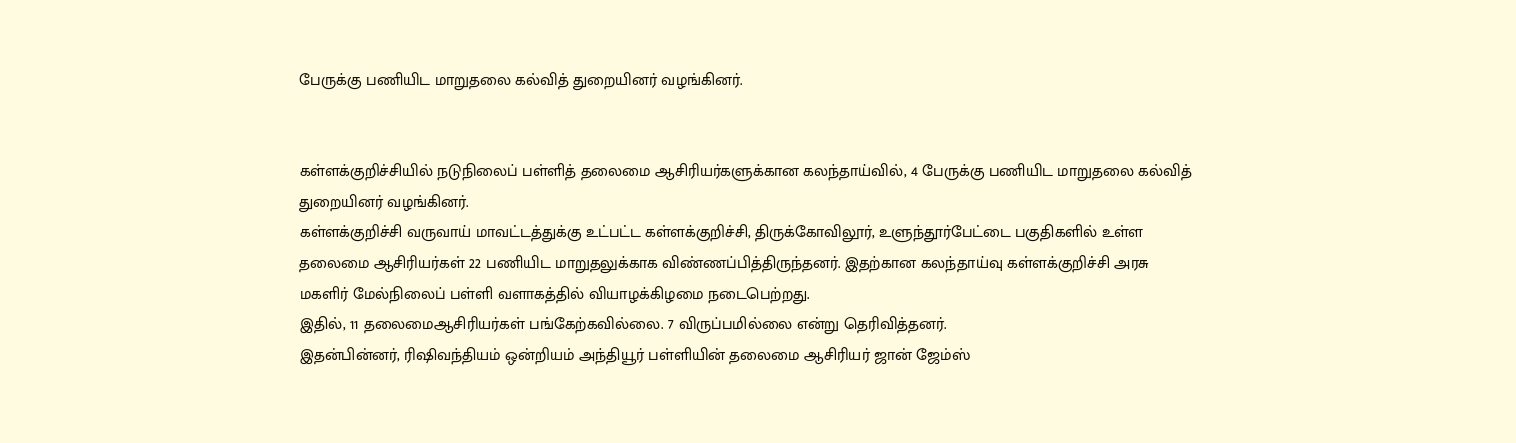பேருக்கு பணியிட மாறுதலை கல்வித் துறையினர் வழங்கினர்.


கள்ளக்குறிச்சியில் நடுநிலைப் பள்ளித் தலைமை ஆசிரியர்களுக்கான கலந்தாய்வில், 4 பேருக்கு பணியிட மாறுதலை கல்வித் துறையினர் வழங்கினர்.
கள்ளக்குறிச்சி வருவாய் மாவட்டத்துக்கு உட்பட்ட கள்ளக்குறிச்சி, திருக்கோவிலூர், உளுந்தூர்பேட்டை பகுதிகளில் உள்ள தலைமை ஆசிரியர்கள் 22 பணியிட மாறுதலுக்காக விண்ணப்பித்திருந்தனர். இதற்கான கலந்தாய்வு கள்ளக்குறிச்சி அரசு மகளிர் மேல்நிலைப் பள்ளி வளாகத்தில் வியாழக்கிழமை நடைபெற்றது.
இதில், 11 தலைமைஆசிரியர்கள் பங்கேற்கவில்லை. 7 விருப்பமில்லை என்று தெரிவித்தனர்.
இதன்பின்னர், ரிஷிவந்தியம் ஒன்றியம் அந்தியூர் பள்ளியின் தலைமை ஆசிரியர் ஜான் ஜேம்ஸ்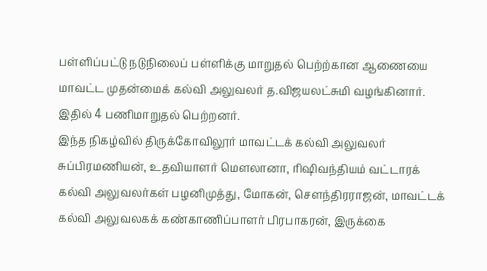பள்ளிப்பட்டு நடுநிலைப் பள்ளிக்கு மாறுதல் பெற்ற்கான ஆணையை மாவட்ட முதன்மைக் கல்வி அலுவலர் த.விஜயலட்சுமி வழங்கினார். இதில் 4 பணிமாறுதல் பெற்றனர்.
இந்த நிகழ்வில் திருக்கோவிலூர் மாவட்டக் கல்வி அலுவலர் சுப்பிரமணியன், உதவியாளர் மெளலானா, ரிஷிவந்தியம் வட்டாரக் கல்வி அலுவலர்கள் பழனிமுத்து, மோகன், செளந்திரராஜன், மாவட்டக் கல்வி அலுவலகக் கண்காணிப்பாளர் பிரபாகரன், இருக்கை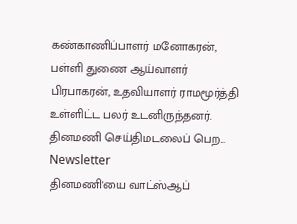கண்காணிப்பாளர் மனோகரன், பள்ளி துணை ஆய்வாளர் பிரபாகரன், உதவியாளர் ராமமூர்த்தி உள்ளிட்ட பலர் உடனிருந்தனர்.
தினமணி செய்திமடலைப் பெற... Newsletter
தினமணி'யை வாட்ஸ்ஆப்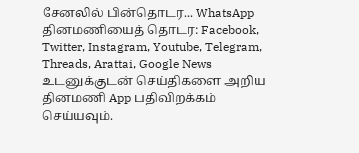சேனலில் பின்தொடர... WhatsApp
தினமணியைத் தொடர: Facebook, Twitter, Instagram, Youtube, Telegram, Threads, Arattai, Google News
உடனுக்குடன் செய்திகளை அறிய தினமணி App பதிவிறக்கம் செய்யவும்.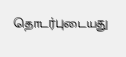தொடர்புடையது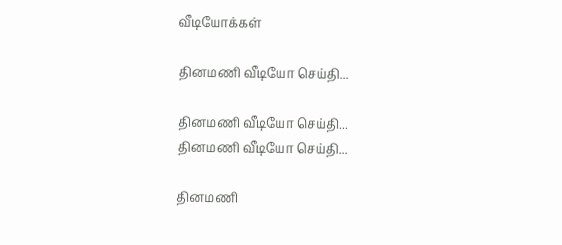வீடியோக்கள்

தினமணி வீடியோ செய்தி...

தினமணி வீடியோ செய்தி...
தினமணி வீடியோ செய்தி...

தினமணி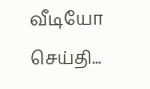வீடியோ செய்தி...